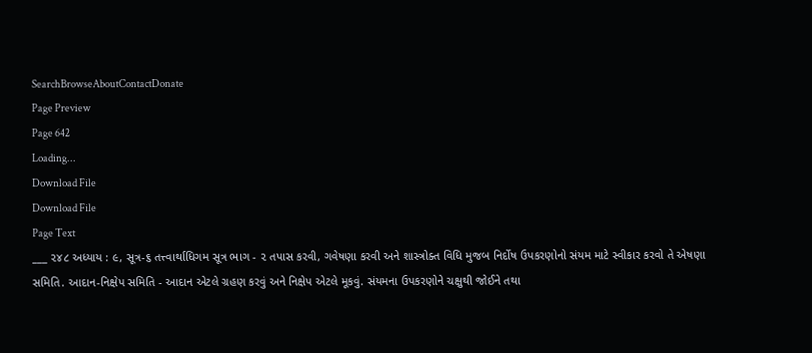SearchBrowseAboutContactDonate
Page Preview
Page 642
Loading...
Download File
Download File
Page Text
___ ૨૪૮ અધ્યાય : ૯, સૂત્ર-૬ તત્ત્વાર્થાધિગમ સૂત્ર ભાગ - ૨ તપાસ કરવી, ગવેષણા કરવી અને શાસ્ત્રોક્ત વિધિ મુજબ નિર્દોષ ઉપકરણોનો સંયમ માટે સ્વીકાર કરવો તે એષણા સમિતિ. આદાન-નિક્ષેપ સમિતિ - આદાન એટલે ગ્રહણ કરવું અને નિક્ષેપ એટલે મૂકવું. સંયમના ઉપકરણોને ચક્ષુથી જોઈને તથા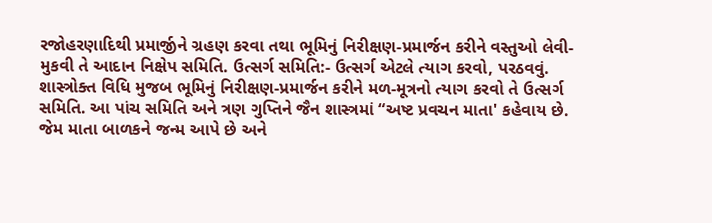રજોહરણાદિથી પ્રમાર્જીને ગ્રહણ કરવા તથા ભૂમિનું નિરીક્ષણ-પ્રમાર્જન કરીને વસ્તુઓ લેવી-મુકવી તે આદાન નિક્ષેપ સમિતિ. ઉત્સર્ગ સમિતિ:- ઉત્સર્ગ એટલે ત્યાગ કરવો, પરઠવવું. શાસ્ત્રોક્ત વિધિ મુજબ ભૂમિનું નિરીક્ષણ-પ્રમાર્જન કરીને મળ-મૂત્રનો ત્યાગ કરવો તે ઉત્સર્ગ સમિતિ. આ પાંચ સમિતિ અને ત્રણ ગુપ્તિને જૈન શાસ્ત્રમાં “અષ્ટ પ્રવચન માતા' કહેવાય છે. જેમ માતા બાળકને જન્મ આપે છે અને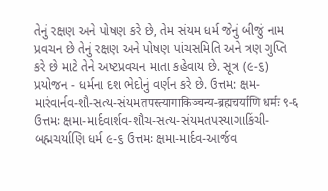તેનું રક્ષણ અને પોષણ કરે છે, તેમ સંયમ ધર્મ જેનું બીજું નામ પ્રવચન છે તેનું રક્ષણ અને પોષણ પાંચસમિતિ અને ત્રણ ગુપ્તિ કરે છે માટે તેને અષ્ટપ્રવચન માતા કહેવાય છે. સૂત્ર (૯-૬) પ્રયોજન - ધર્મના દશ ભેદોનું વર્ણન કરે છે. ઉત્તમ: ક્ષમ-મારંવાર્નવ-શૌ-સત્ય-સંયમतपस्त्यागाकिञ्चन्य-ब्रह्मचर्याणि धर्मः ९-६ ઉત્તમઃ ક્ષમા-માર્દવાર્શવ-શૌચ-સત્ય-સંયમતપસ્યાગાકિંચી-બહ્મચર્યાણિ ધર્મ ૯-૬ ઉત્તમઃ ક્ષમા-માર્દવ-આર્જવ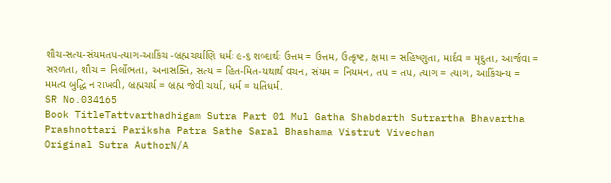શૌચ-સત્ય-સંયમતપ-ત્યાગ-આકિંચ -બ્રહ્મચર્યાણિ ધર્મઃ ૯-૬ શબ્દાર્થઃ ઉત્તમ = ઉત્તમ, ઉત્કૃષ્ટ, ક્ષમા = સહિષ્ણુતા, માર્દવ = મૃદુતા, આર્જવા = સરળતા, શૌચ = નિર્લોભતા, અનાસક્તિ, સત્ય = હિત-મિત-યથાર્થ વચન, સંયમ = નિયમન, તપ = તપ, ત્યાગ = ત્યાગ, આકિંચન્ય = મમત્વ બુદ્ધિ ન રાખવી, બ્રહ્મચર્ય = બ્રહ્મ જેવી ચર્યા, ધર્મ = યતિધર્મ.
SR No.034165
Book TitleTattvarthadhigam Sutra Part 01 Mul Gatha Shabdarth Sutrartha Bhavartha Prashnottari Pariksha Patra Sathe Saral Bhashama Vistrut Vivechan
Original Sutra AuthorN/A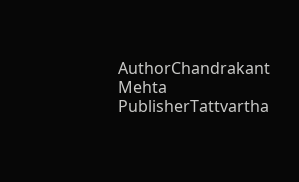AuthorChandrakant Mehta
PublisherTattvartha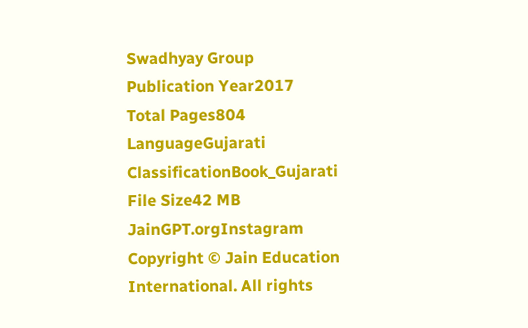Swadhyay Group
Publication Year2017
Total Pages804
LanguageGujarati
ClassificationBook_Gujarati
File Size42 MB
JainGPT.orgInstagram
Copyright © Jain Education International. All rights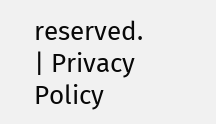reserved. | Privacy Policy